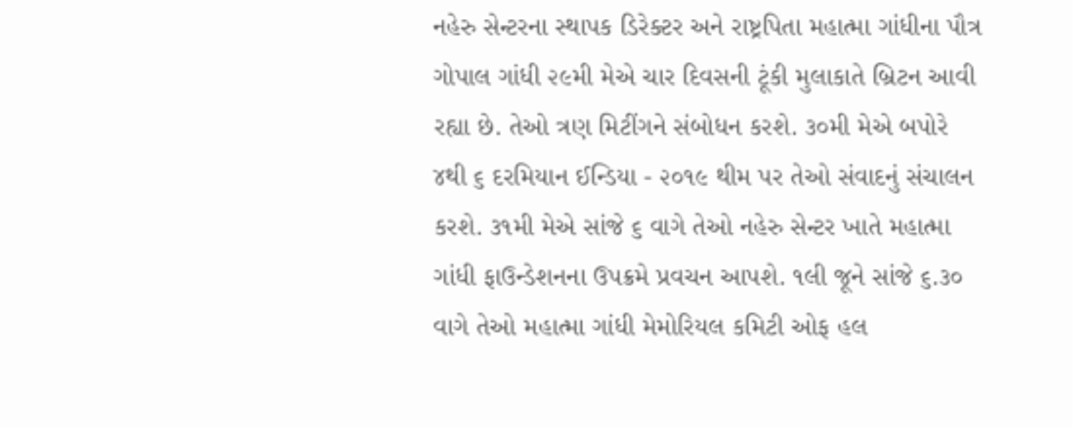નહેરુ સેન્ટરના સ્થાપક ડિરેક્ટર અને રાષ્ટ્રપિતા મહાત્મા ગાંધીના પૌત્ર ગોપાલ ગાંધી ૨૯મી મેએ ચાર દિવસની ટૂંકી મુલાકાતે બ્રિટન આવી રહ્યા છે. તેઓ ત્રણ મિટીંગને સંબોધન કરશે. ૩૦મી મેએ બપોરે ૪થી ૬ દરમિયાન ઈન્ડિયા - ૨૦૧૯ થીમ પર તેઓ સંવાદનું સંચાલન કરશે. ૩૧મી મેએ સાંજે ૬ વાગે તેઓ નહેરુ સેન્ટર ખાતે મહાત્મા ગાંધી ફાઉન્ડેશનના ઉપક્રમે પ્રવચન આપશે. ૧લી જૂને સાંજે ૬.૩૦ વાગે તેઓ મહાત્મા ગાંધી મેમોરિયલ કમિટી ઓફ હલ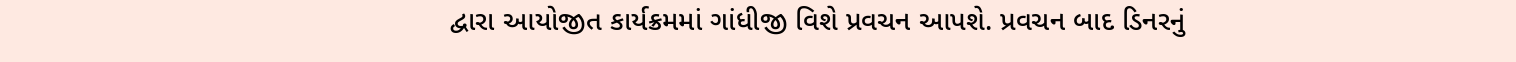દ્વારા આયોજીત કાર્યક્રમમાં ગાંધીજી વિશે પ્રવચન આપશે. પ્રવચન બાદ ડિનરનું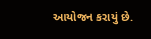આયોજન કરાયું છે.